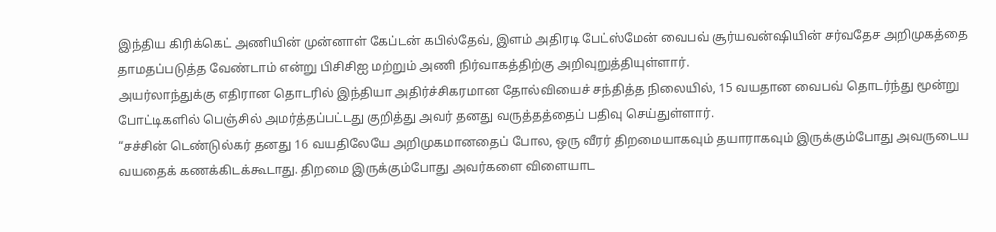இந்திய கிரிக்கெட் அணியின் முன்னாள் கேப்டன் கபில்தேவ், இளம் அதிரடி பேட்ஸ்மேன் வைபவ் சூர்யவன்ஷியின் சர்வதேச அறிமுகத்தை தாமதப்படுத்த வேண்டாம் என்று பிசிசிஐ மற்றும் அணி நிர்வாகத்திற்கு அறிவுறுத்தியுள்ளார்.
அயர்லாந்துக்கு எதிரான தொடரில் இந்தியா அதிர்ச்சிகரமான தோல்வியைச் சந்தித்த நிலையில், 15 வயதான வைபவ் தொடர்ந்து மூன்று போட்டிகளில் பெஞ்சில் அமர்த்தப்பட்டது குறித்து அவர் தனது வருத்தத்தைப் பதிவு செய்துள்ளார்.
“சச்சின் டெண்டுல்கர் தனது 16 வயதிலேயே அறிமுகமானதைப் போல, ஒரு வீரர் திறமையாகவும் தயாராகவும் இருக்கும்போது அவருடைய வயதைக் கணக்கிடக்கூடாது. திறமை இருக்கும்போது அவர்களை விளையாட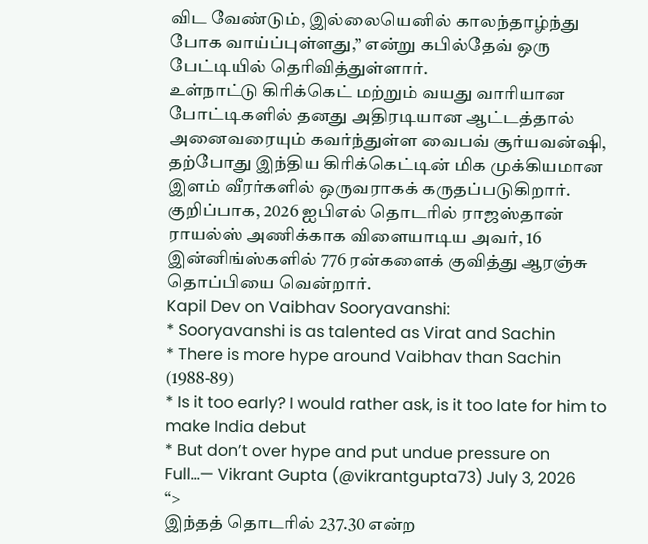விட வேண்டும், இல்லையெனில் காலந்தாழ்ந்து போக வாய்ப்புள்ளது,” என்று கபில்தேவ் ஒரு பேட்டியில் தெரிவித்துள்ளார்.
உள்நாட்டு கிரிக்கெட் மற்றும் வயது வாரியான போட்டிகளில் தனது அதிரடியான ஆட்டத்தால் அனைவரையும் கவர்ந்துள்ள வைபவ் சூர்யவன்ஷி, தற்போது இந்திய கிரிக்கெட்டின் மிக முக்கியமான இளம் வீரர்களில் ஒருவராகக் கருதப்படுகிறார்.
குறிப்பாக, 2026 ஐபிஎல் தொடரில் ராஜஸ்தான் ராயல்ஸ் அணிக்காக விளையாடிய அவர், 16 இன்னிங்ஸ்களில் 776 ரன்களைக் குவித்து ஆரஞ்சு தொப்பியை வென்றார்.
Kapil Dev on Vaibhav Sooryavanshi:
* Sooryavanshi is as talented as Virat and Sachin
* There is more hype around Vaibhav than Sachin (1988-89)
* Is it too early? I would rather ask, is it too late for him to make India debut
* But don’t over hype and put undue pressure on
Full…— Vikrant Gupta (@vikrantgupta73) July 3, 2026
“>
இந்தத் தொடரில் 237.30 என்ற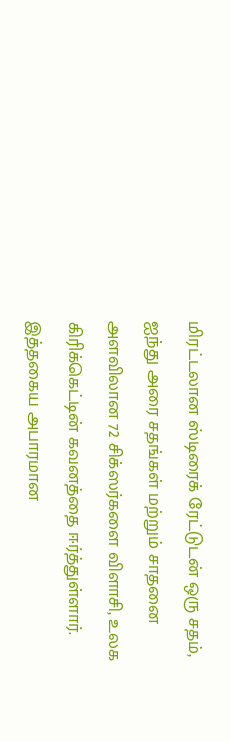மிரட்டலான ஸ்டிரைக் ரேட்டுடன் ஒரு சதம், ஐந்து அரை சதங்கள் மற்றும் சாதனை அளவிலான 72 சிக்ஸர்களை விளாசி, உலக கிரிக்கெட்டின் கவனத்தை ஈர்த்துள்ளார். இத்தகைய அபாரமான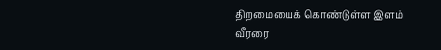திறமையைக் கொண்டுள்ள இளம் வீரரை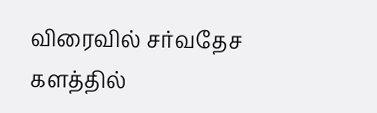விரைவில் சர்வதேச களத்தில்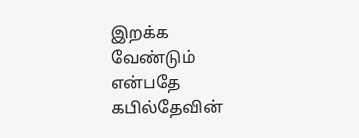இறக்க வேண்டும் என்பதே கபில்தேவின்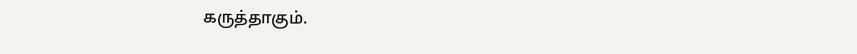கருத்தாகும்.